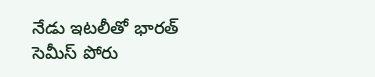నేడు ఇటలీతో భారత్ సెమీస్ పోరు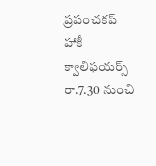ప్రపంచకప్ హాకీ క్వాలిఫయర్స్
రా.7.30 నుంచి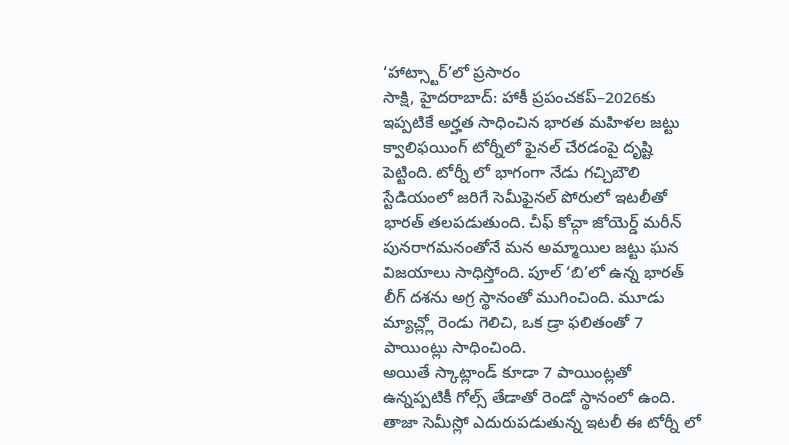‘హాట్స్టార్’లో ప్రసారం
సాక్షి, హైదరాబాద్: హాకీ ప్రపంచకప్–2026కు ఇప్పటికే అర్హత సాధించిన భారత మహిళల జట్టు క్వాలిఫయింగ్ టోర్నీలో ఫైనల్ చేరడంపై దృష్టి పెట్టింది. టోర్నీ లో భాగంగా నేడు గచ్చిబౌలి స్టేడియంలో జరిగే సెమీఫైనల్ పోరులో ఇటలీతో భారత్ తలపడుతుంది. చీఫ్ కోచ్గా జోయెర్డ్ మరీన్ పునరాగమనంతోనే మన అమ్మాయిల జట్టు ఘన విజయాలు సాధిస్తోంది. పూల్ ‘బి’లో ఉన్న భారత్ లీగ్ దశను అగ్ర స్థానంతో ముగించింది. మూడు మ్యాచ్ల్లో రెండు గెలిచి, ఒక డ్రా ఫలితంతో 7 పాయింట్లు సాధించింది.
అయితే స్కాట్లాండ్ కూడా 7 పాయింట్లతో ఉన్నప్పటికీ గోల్స్ తేడాతో రెండో స్థానంలో ఉంది. తాజా సెమీస్లో ఎదురుపడుతున్న ఇటలీ ఈ టోర్నీ లో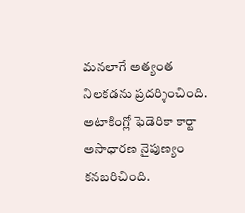మనలాగే అత్యంత నిలకడను ప్రదర్శించింది. అటాకింగ్లో ఫెడెరికా కార్టా అసాధారణ నైపుణ్యం కనబరిచింది.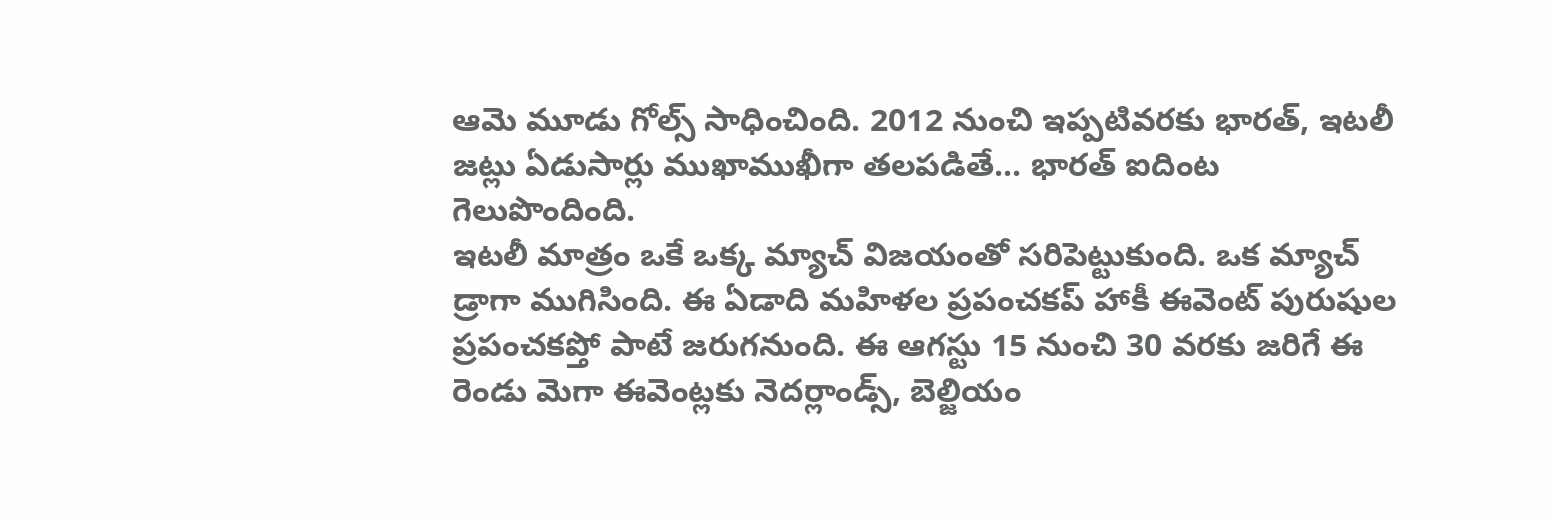ఆమె మూడు గోల్స్ సాధించింది. 2012 నుంచి ఇప్పటివరకు భారత్, ఇటలీ జట్లు ఏడుసార్లు ముఖాముఖీగా తలపడితే... భారత్ ఐదింట గెలుపొందింది.
ఇటలీ మాత్రం ఒకే ఒక్క మ్యాచ్ విజయంతో సరిపెట్టుకుంది. ఒక మ్యాచ్ డ్రాగా ముగిసింది. ఈ ఏడాది మహిళల ప్రపంచకప్ హాకీ ఈవెంట్ పురుషుల ప్రపంచకప్తో పాటే జరుగనుంది. ఈ ఆగస్టు 15 నుంచి 30 వరకు జరిగే ఈ రెండు మెగా ఈవెంట్లకు నెదర్లాండ్స్, బెల్జియం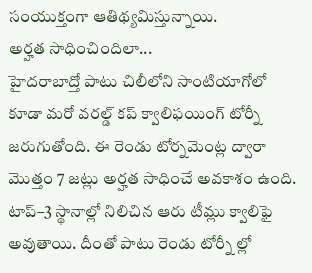సంయుక్తంగా ఆతిథ్యమిస్తున్నాయి.
అర్హత సాధించిందిలా...
హైదరాబాద్తో పాటు చిలీలోని సాంటియాగోలో కూడా మరో వరల్డ్ కప్ క్వాలిఫయింగ్ టోర్నీ జరుగుతోంది. ఈ రెండు టోర్నమెంట్ల ద్వారా మొత్తం 7 జట్లు అర్హత సాధించే అవకాశం ఉంది. టాప్–3 స్థానాల్లో నిలిచిన ఆరు టీమ్లు క్వాలిఫై అవుతాయి. దీంతో పాటు రెండు టోర్నీ ల్లో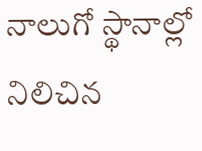నాలుగో స్థానాల్లో నిలిచిన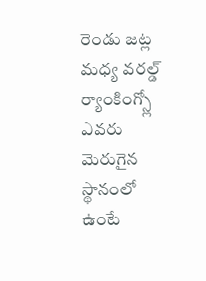రెండు జట్ల మధ్య వరల్డ్ ర్యాంకింగ్స్లో ఎవరు మెరుగైన స్థానంలో ఉంటే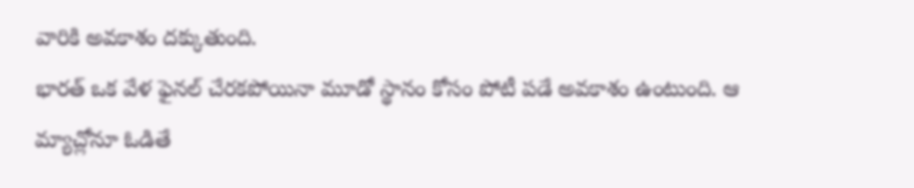వారికి అవకాశం దక్కుతుంది.
భారత్ ఒక వేళ ఫైనల్ చేరకపోయినా మూడో స్థానం కోసం పోటీ పడే అవకాశం ఉంటుంది. ఆ మ్యాచ్లోనూ ఓడితే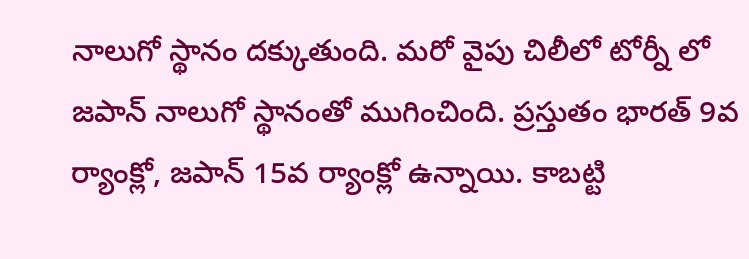నాలుగో స్థానం దక్కుతుంది. మరో వైపు చిలీలో టోర్నీ లో జపాన్ నాలుగో స్థానంతో ముగించింది. ప్రస్తుతం భారత్ 9వ ర్యాంక్లో, జపాన్ 15వ ర్యాంక్లో ఉన్నాయి. కాబట్టి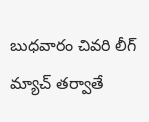బుధవారం చివరి లీగ్ మ్యాచ్ తర్వాతే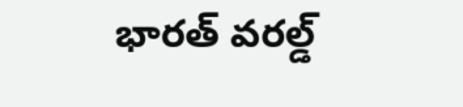భారత్ వరల్డ్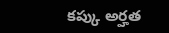కప్కు అర్హత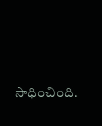సాధించింది.